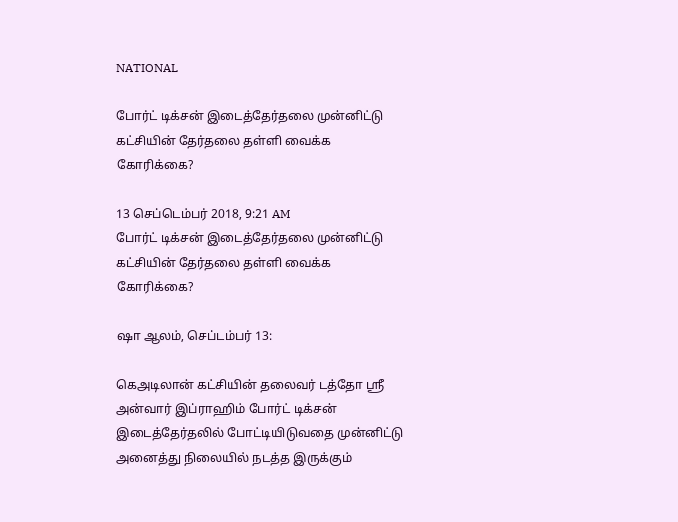NATIONAL

போர்ட் டிக்சன் இடைத்தேர்தலை முன்னிட்டு கட்சியின் தேர்தலை தள்ளி வைக்க கோரிக்கை?

13 செப்டெம்பர் 2018, 9:21 AM
போர்ட் டிக்சன் இடைத்தேர்தலை முன்னிட்டு கட்சியின் தேர்தலை தள்ளி வைக்க கோரிக்கை?

ஷா ஆலம், செப்டம்பர் 13:

கெஅடிலான் கட்சியின் தலைவர் டத்தோ ஸ்ரீ அன்வார் இப்ராஹிம் போர்ட் டிக்சன் இடைத்தேர்தலில் போட்டியிடுவதை முன்னிட்டு அனைத்து நிலையில் நடத்த இருக்கும்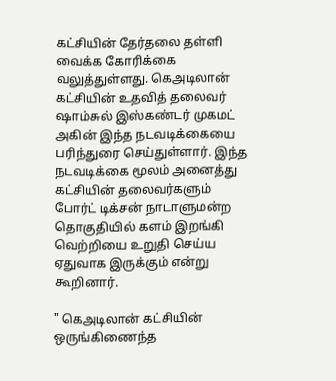கட்சியின் தேர்தலை தள்ளி வைக்க கோரிக்கை வலுத்துள்ளது. கெஅடிலான் கட்சியின் உதவித் தலைவர் ஷாம்சுல் இஸ்கண்டர் முகமட் அகின் இந்த நடவடிக்கையை பரிந்துரை செய்துள்ளார். இந்த நடவடிக்கை மூலம் அனைத்து கட்சியின் தலைவர்களும் போர்ட் டிக்சன் நாடாளுமன்ற தொகுதியில் களம் இறங்கி வெற்றியை உறுதி செய்ய ஏதுவாக இருக்கும் என்று கூறினார்.

" கெஅடிலான் கட்சியின் ஒருங்கிணைந்த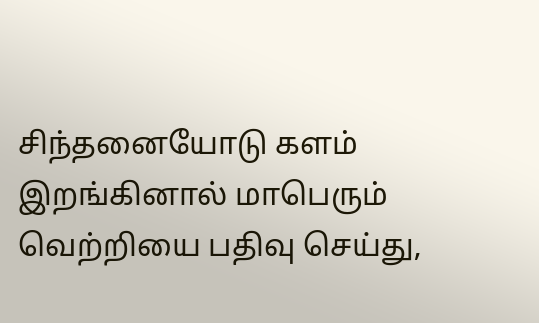சிந்தனையோடு களம் இறங்கினால் மாபெரும் வெற்றியை பதிவு செய்து,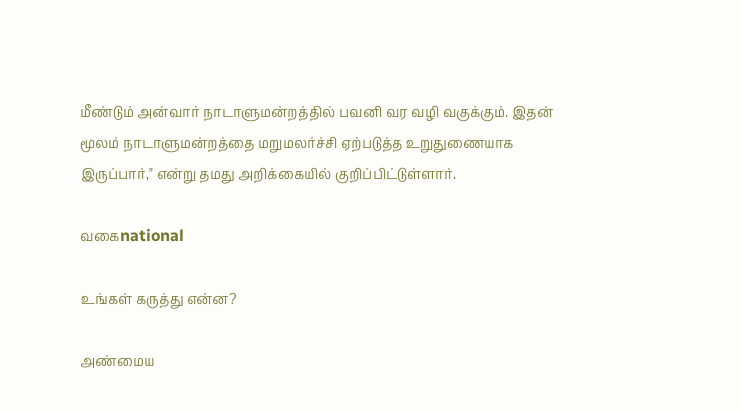மீண்டும் அன்வார் நாடாளுமன்றத்தில் பவனி வர வழி வகுக்கும். இதன் மூலம் நாடாளுமன்றத்தை மறுமலர்ச்சி ஏற்படுத்த உறுதுணையாக இருப்பார்," என்று தமது அறிக்கையில் குறிப்பிட்டுள்ளார்.

வகைnational

உங்கள் கருத்து என்ன?

அண்மைய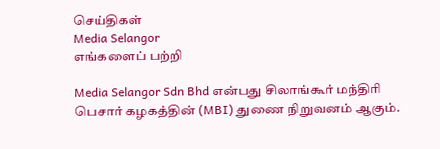செய்திகள்
Media Selangor
எங்களைப் பற்றி

Media Selangor Sdn Bhd என்பது சிலாங்கூர் மந்திரி பெசார் கழகத்தின் (MBI) துணை நிறுவனம் ஆகும்.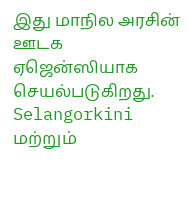இது மாநில அரசின் ஊடக ஏஜென்ஸியாக செயல்படுகிறது. Selangorkini மற்றும்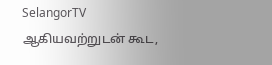SelangorTV ஆகியவற்றுடன் கூட,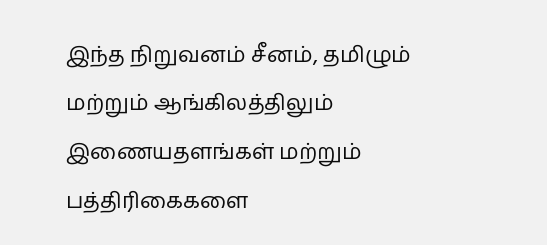இந்த நிறுவனம் சீனம், தமிழும் மற்றும் ஆங்கிலத்திலும் இணையதளங்கள் மற்றும் பத்திரிகைகளை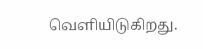வெளியிடுகிறது.